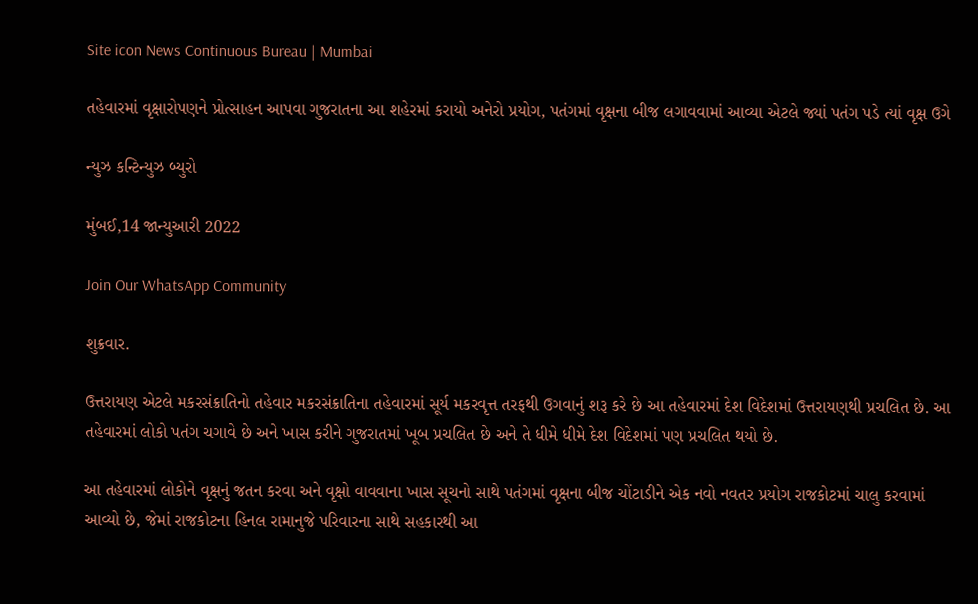Site icon News Continuous Bureau | Mumbai

તહેવારમાં વૃક્ષારોપણને પ્રોત્સાહન આપવા ગુજરાતના આ શહેરમાં કરાયો અનેરો પ્રયોગ, પતંગમાં વૃક્ષના બીજ લગાવવામાં આવ્યા એટલે જ્યાં પતંગ પડે ત્યાં વૃક્ષ ઉગે

ન્યુઝ કન્ટિન્યુઝ બ્યુરો

મુંબઈ,14 જાન્યુઆરી 2022

Join Our WhatsApp Community

શુક્રવાર.

ઉત્તરાયણ એટલે મકરસંક્રાતિનો તહેવાર મકરસંક્રાતિના તહેવારમાં સૂર્ય મકરવૃત્ત તરફથી ઉગવાનું શરૂ કરે છે આ તહેવારમાં દેશ વિદેશમાં ઉત્તરાયણથી પ્રચલિત છે. આ તહેવારમાં લોકો પતંગ ચગાવે છે અને ખાસ કરીને ગુજરાતમાં ખૂબ પ્રચલિત છે અને તે ધીમે ધીમે દેશ વિદેશમાં પણ પ્રચલિત થયો છે.

આ તહેવારમાં લોકોને વૃક્ષનું જતન કરવા અને વૃક્ષો વાવવાના ખાસ સૂચનો સાથે પતંગમાં વૃક્ષના બીજ ચોંટાડીને એક નવો નવતર પ્રયોગ રાજકોટમાં ચાલુ કરવામાં આવ્યો છે, જેમાં રાજકોટના હિનલ રામાનુજે પરિવારના સાથે સહકારથી આ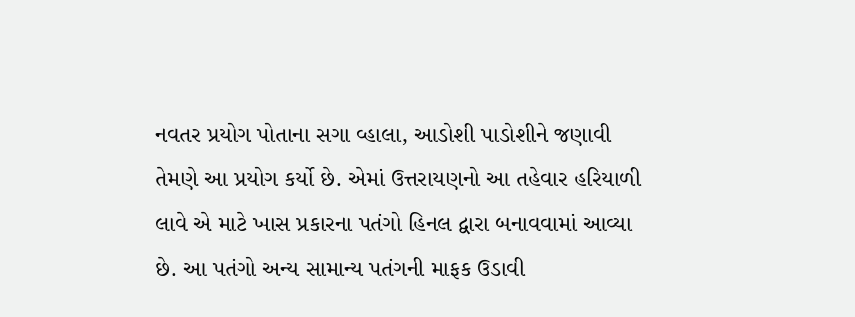નવતર પ્રયોગ પોતાના સગા વ્હાલા, આડોશી પાડોશીને જણાવી તેમણે આ પ્રયોગ કર્યો છે. એમાં ઉત્તરાયણનો આ તહેવાર હરિયાળી લાવે એ માટે ખાસ પ્રકારના પતંગો હિનલ દ્વારા બનાવવામાં આવ્યા છે. આ પતંગો અન્ય સામાન્ય પતંગની માફક ઉડાવી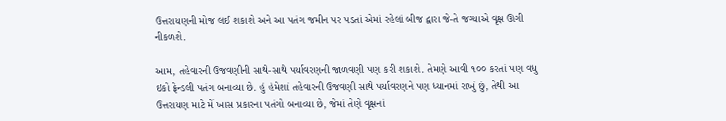ઉત્તરાયણની મોજ લઈ શકાશે અને આ પતંગ જમીન પર પડતાં એમાં રહેલાં બીજ દ્વારા જે-તે જગ્યાએ વૃક્ષ ઊગી નીકળશે.

આમ, તહેવારની ઉજવણીની સાથે-સાથે પર્યાવરણની જાળવણી પણ કરી શકાશે. તેમણે આવી ૧૦૦ કરતાં પણ વધુ ઇકો ફ્રેન્ડલી પતંગ બનાવ્યા છે. હું હંમેશાં તહેવારની ઉજવણી સાથે પર્યાવરણને પણ ધ્યાનમાં રાખું છું, તેથી આ ઉત્તરાયણ માટે મેં ખાસ પ્રકારના પતંગો બનાવ્યા છે, જેમાં તેણે વૃક્ષનાં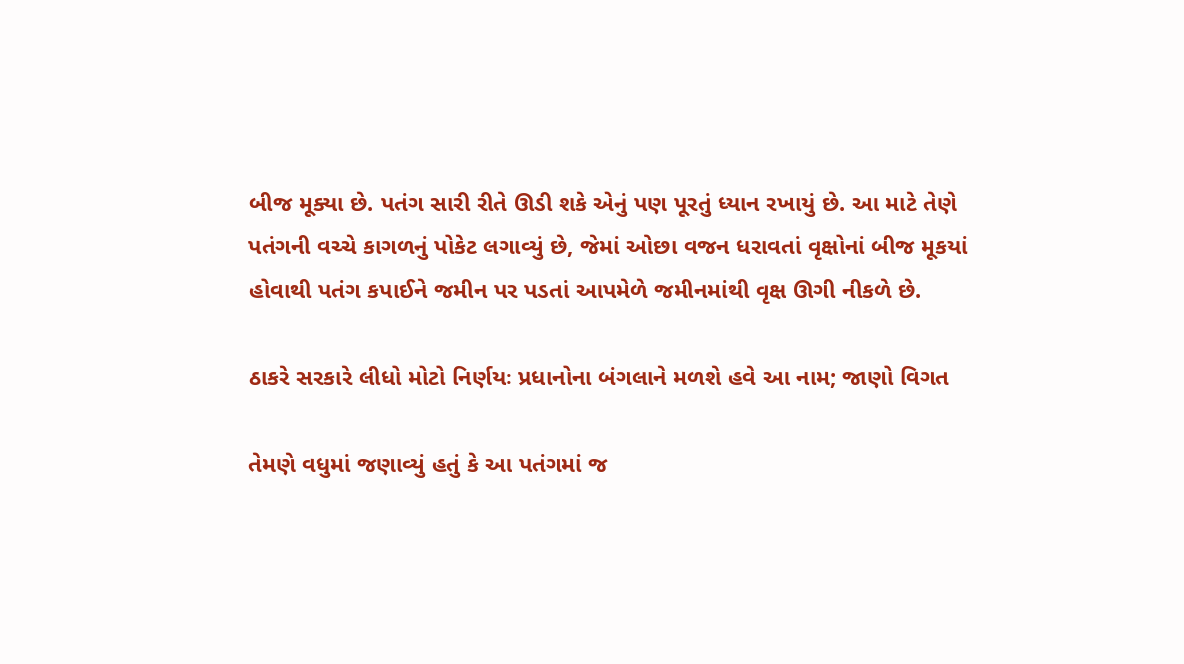બીજ મૂક્યા છે. પતંગ સારી રીતે ઊડી શકે એનું પણ પૂરતું ધ્યાન રખાયું છે. આ માટે તેણે પતંગની વચ્ચે કાગળનું પોકેટ લગાવ્યું છે, જેમાં ઓછા વજન ધરાવતાં વૃક્ષોનાં બીજ મૂકયાં હોવાથી પતંગ કપાઈને જમીન પર પડતાં આપમેળે જમીનમાંથી વૃક્ષ ઊગી નીકળે છે.

ઠાકરે સરકારે લીધો મોટો નિર્ણયઃ પ્રધાનોના બંગલાને મળશે હવે આ નામ; જાણો વિગત

તેમણે વધુમાં જણાવ્યું હતું કે આ પતંગમાં જ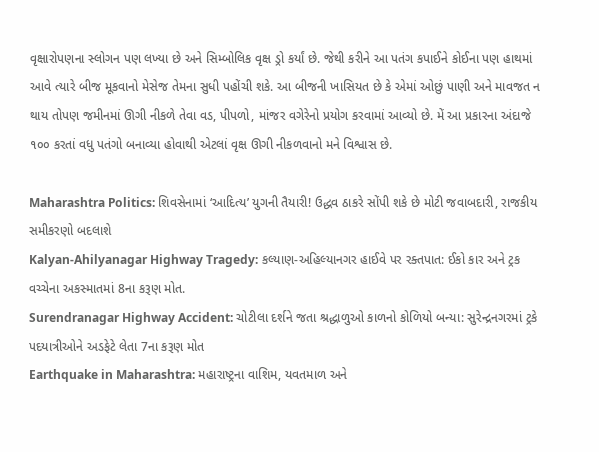વૃક્ષારોપણના સ્લોગન પણ લખ્યા છે અને સિમ્બોલિક વૃક્ષ ડ્રો કર્યાં છે. જેથી કરીને આ પતંગ કપાઈને કોઈના પણ હાથમાં આવે ત્યારે બીજ મૂકવાનો મેસેજ તેમના સુધી પહોંચી શકે. આ બીજની ખાસિયત છે કે એમાં ઓછું પાણી અને માવજત ન થાય તોપણ જમીનમાં ઊગી નીકળે તેવા વડ, પીપળો, માંજર વગેરેનો પ્રયોગ કરવામાં આવ્યો છે. મેં આ પ્રકારના અંદાજે ૧૦૦ કરતાં વધુ પતંગો બનાવ્યા હોવાથી એટલાં વૃક્ષ ઊગી નીકળવાનો મને વિશ્વાસ છે.

Maharashtra Politics: શિવસેનામાં ‘આદિત્ય’ યુગની તૈયારી! ઉદ્ધવ ઠાકરે સોંપી શકે છે મોટી જવાબદારી, રાજકીય સમીકરણો બદલાશે
Kalyan-Ahilyanagar Highway Tragedy: કલ્યાણ-અહિલ્યાનગર હાઈવે પર રક્તપાત: ઈકો કાર અને ટ્રક વચ્ચેના અકસ્માતમાં 8ના કરૂણ મોત.
Surendranagar Highway Accident: ચોટીલા દર્શને જતા શ્રદ્ધાળુઓ કાળનો કોળિયો બન્યા: સુરેન્દ્રનગરમાં ટ્રકે પદયાત્રીઓને અડફેટે લેતા 7ના કરૂણ મોત
Earthquake in Maharashtra: મહારાષ્ટ્રના વાશિમ, યવતમાળ અને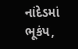નાંદેડમાં ભૂકંપ,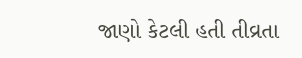જાણો કેટલી હતી તીવ્રતા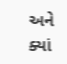અને ક્યાં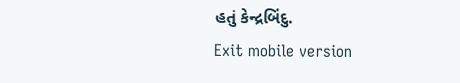હતું કેન્દ્રબિંદુ.
Exit mobile version